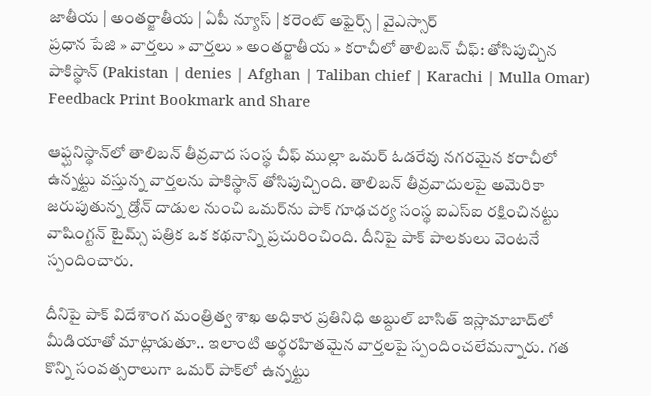జాతీయ | అంతర్జాతీయ | ఏపీ న్యూస్ | కరెంట్ అఫైర్స్ | వైఎస్సార్
ప్రధాన పేజి » వార్తలు » వార్తలు » అంతర్జాతీయ » కరాచీలో తాలిబన్ చీఫ్: తోసిపుచ్చిన పాకిస్థాన్ (Pakistan | denies | Afghan | Taliban chief | Karachi | Mulla Omar)
Feedback Print Bookmark and Share

ఆఫ్ఘనిస్థాన్‌లో తాలిబన్ తీవ్రవాద సంస్థ చీఫ్ ముల్లా ఒమర్‌ ఓడరేవు నగరమైన కరాచీలో ఉన్నట్టు వస్తున్న వార్తలను పాకిస్థాన్ తోసిపుచ్చింది. తాలిబన్ తీవ్రవాదులపై అమెరికా జరుపుతున్న డ్రోన్ దాడుల నుంచి ఒమర్‌ను పాక్ గూఢచర్య సంస్థ ఐఎస్ఐ రక్షించినట్టు వాషింగ్టన్ టైమ్స్ పత్రిక ఒక కథనాన్ని ప్రచురించింది. దీనిపై పాక్ పాలకులు వెంటనే స్పందించారు.

దీనిపై పాక్ విదేశాంగ మంత్రిత్వ శాఖ అధికార ప్రతినిధి అబ్దుల్ బాసిత్ ఇస్లామాబాద్‌లో మీడియాతో మాట్లాడుతూ.. ఇలాంటి అర్థరహితమైన వార్తలపై స్పందించలేమన్నారు. గత కొన్ని సంవత్సరాలుగా ఒమర్ పాక్‌లో ఉన్నట్టు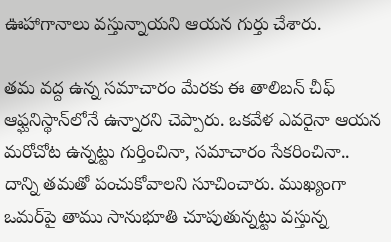ఊహాగానాలు వస్తున్నాయని ఆయన గుర్తు చేశారు.

తమ వద్ద ఉన్న సమాచారం మేరకు ఈ తాలిబన్ చీఫ్ ఆఫ్ఘనిస్థాన్‌లోనే ఉన్నారని చెప్పారు. ఒకవేళ ఎవరైనా ఆయన మరోచోట ఉన్నట్టు గుర్తించినా, సమాచారం సేకరించినా.. దాన్ని తమతో పంచుకోవాలని సూచించారు. ముఖ్యంగా ఒమర్‌పై తాము సానుభూతి చూపుతున్నట్టు వస్తున్న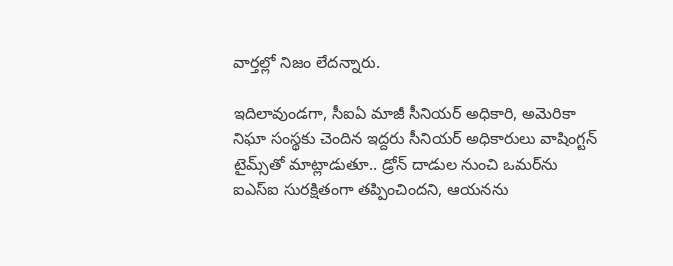వార్తల్లో నిజం లేదన్నారు.

ఇదిలావుండగా, సీఐఏ మాజీ సీనియర్ అధికారి, అమెరికా నిఘా సంస్థకు చెందిన ఇద్దరు సీనియర్ అధికారులు వాషింగ్టన్‌ టైమ్స్‌తో మాట్లాడుతూ.. డ్రోన్ దాడుల నుంచి ఒమర్‌ను ఐఎస్‌ఐ సురక్షితంగా తప్పించిందని, ఆయనను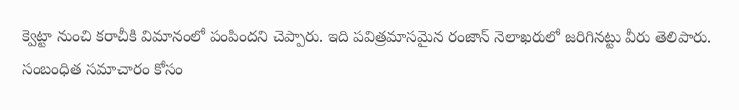క్వెట్టా నుంచి కరాచీకి విమానంలో పంపిందని చెప్పారు. ఇది పవిత్రమాసమైన రంజాన్ నెలాఖరులో జరిగినట్టు వీరు తెలిపారు.
సంబంధిత సమాచారం కోసం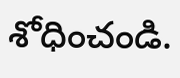శోధించండి.